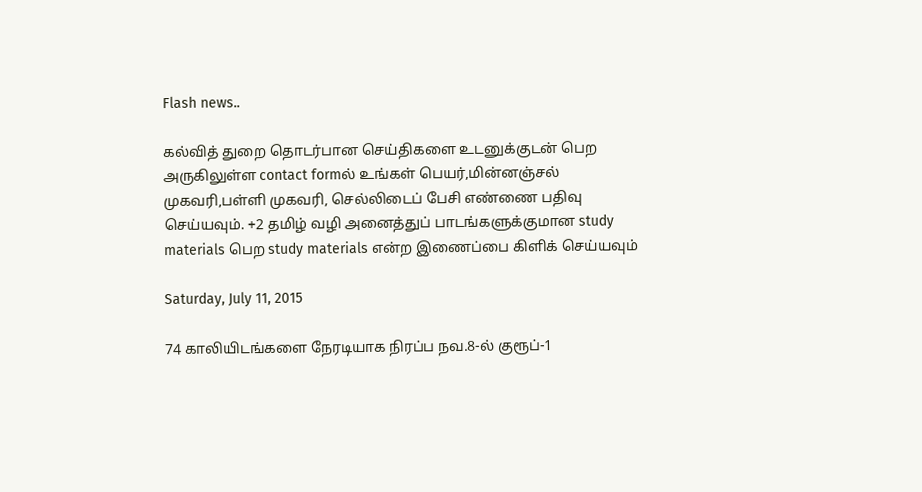Flash news..

கல்வித் துறை தொடர்பான செய்திகளை உடனுக்குடன் பெற அருகிலுள்ள contact formல் உங்கள் பெயர்,மின்னஞ்சல் முகவரி,பள்ளி முகவரி, செல்லிடைப் பேசி எண்ணை பதிவு செய்யவும். +2 தமிழ் வழி அனைத்துப் பாடங்களுக்குமான study materials பெற study materials என்ற இணைப்பை கிளிக் செய்யவும்

Saturday, July 11, 2015

74 காலியிடங்களை நேரடியாக நிரப்ப நவ.8-ல் குரூப்-1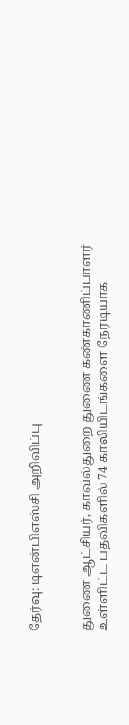தேர்வு: டிஎன்பிஎஸ்சி அறிவிப்பு


துணை ஆட்சியர், காவல்துறை துணை கண்காணிப்பாளர் உள்ளிட்ட பதவிகளில் 74 காலியிடங்களை நேரடியாக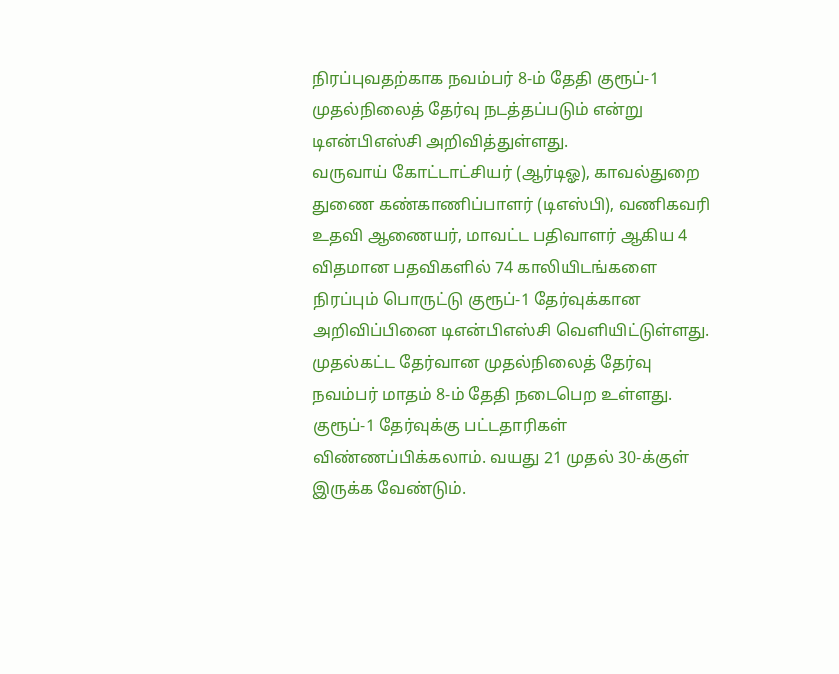நிரப்புவதற்காக நவம்பர் 8-ம் தேதி குரூப்-1 முதல்நிலைத் தேர்வு நடத்தப்படும் என்று டிஎன்பிஎஸ்சி அறிவித்துள்ளது.
வருவாய் கோட்டாட்சியர் (ஆர்டிஓ), காவல்துறை துணை கண்காணிப்பாளர் (டிஎஸ்பி), வணிகவரி உதவி ஆணையர், மாவட்ட பதிவாளர் ஆகிய 4 விதமான பதவிகளில் 74 காலியிடங்களை நிரப்பும் பொருட்டு குரூப்-1 தேர்வுக்கான அறிவிப்பினை டிஎன்பிஎஸ்சி வெளியிட்டுள்ளது. முதல்கட்ட தேர்வான முதல்நிலைத் தேர்வு நவம்பர் மாதம் 8-ம் தேதி நடைபெற உள்ளது.
குரூப்-1 தேர்வுக்கு பட்டதாரிகள் விண்ணப்பிக்கலாம். வயது 21 முதல் 30-க்குள் இருக்க வேண்டும்.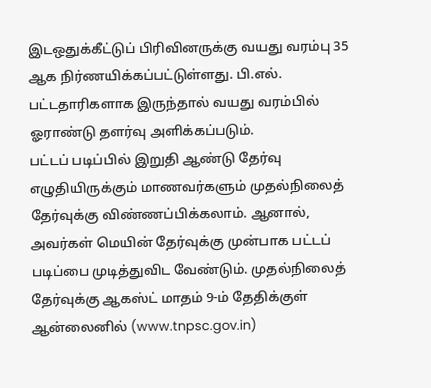இடஒதுக்கீட்டுப் பிரிவினருக்கு வயது வரம்பு 35 ஆக நிர்ணயிக்கப்பட்டுள்ளது. பி.எல். பட்டதாரிகளாக இருந்தால் வயது வரம்பில் ஓராண்டு தளர்வு அளிக்கப்படும்.
பட்டப் படிப்பில் இறுதி ஆண்டு தேர்வு எழுதியிருக்கும் மாணவர்களும் முதல்நிலைத் தேர்வுக்கு விண்ணப்பிக்கலாம். ஆனால், அவர்கள் மெயின் தேர்வுக்கு முன்பாக பட்டப் படிப்பை முடித்துவிட வேண்டும். முதல்நிலைத் தேர்வுக்கு ஆகஸ்ட் மாதம் 9-ம் தேதிக்குள் ஆன்லைனில் (www.tnpsc.gov.in)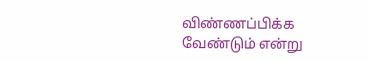விண்ணப்பிக்க வேண்டும் என்று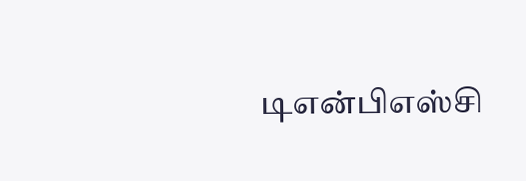டிஎன்பிஎஸ்சி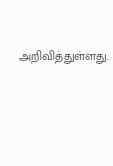அறிவித்துள்ளது.